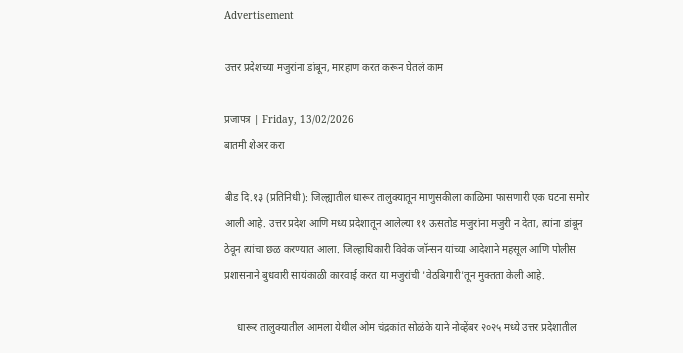Advertisement

उत्तर प्रदेशच्या मजुरांना डांबून, मारहाण करत करून घेतलं काम

प्रजापत्र | Friday, 13/02/2026
बातमी शेअर करा

बीड दि.१३ (प्रतिनिधी): जिल्ह्यातील धारूर तालुक्यातून माणुसकीला काळिमा फासणारी एक घटना समोर आली आहे. उत्तर प्रदेश आणि मध्य प्रदेशातून आलेल्या ११ ऊसतोड मजुरांना मजुरी न देता, त्यांना डांबून ठेवून त्यांचा छळ करण्यात आला. जिल्हाधिकारी विवेक जॉन्सन यांच्या आदेशाने महसूल आणि पोलीस प्रशासनाने बुधवारी सायंकाळी कारवाई करत या मजुरांची 'वेठबिगारी'तून मुक्तता केली आहे.

     धारूर तालुक्यातील आमला येथील ओम चंद्रकांत सोळंके याने नोव्हेंबर २०२५ मध्ये उत्तर प्रदेशातील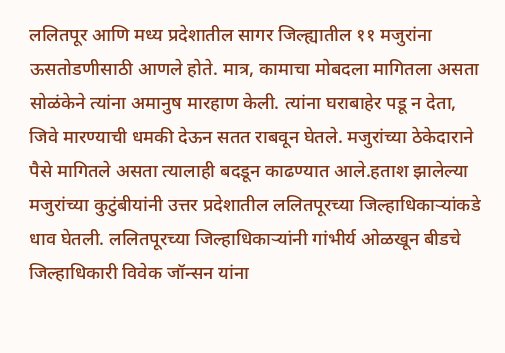ललितपूर आणि मध्य प्रदेशातील सागर जिल्ह्यातील ११ मजुरांना ऊसतोडणीसाठी आणले होते. मात्र, कामाचा मोबदला मागितला असता सोळंकेने त्यांना अमानुष मारहाण केली. त्यांना घराबाहेर पडू न देता, जिवे मारण्याची धमकी देऊन सतत राबवून घेतले. मजुरांच्या ठेकेदाराने पैसे मागितले असता त्यालाही बदडून काढण्यात आले.हताश झालेल्या मजुरांच्या कुटुंबीयांनी उत्तर प्रदेशातील ललितपूरच्या जिल्हाधिकाऱ्यांकडे धाव घेतली. ललितपूरच्या जिल्हाधिकाऱ्यांनी गांभीर्य ओळखून बीडचे जिल्हाधिकारी विवेक जॉन्सन यांना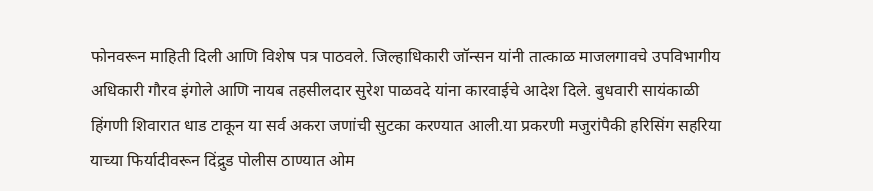फोनवरून माहिती दिली आणि विशेष पत्र पाठवले. जिल्हाधिकारी जॉन्सन यांनी तात्काळ माजलगावचे उपविभागीय अधिकारी गौरव इंगोले आणि नायब तहसीलदार सुरेश पाळवदे यांना कारवाईचे आदेश दिले. बुधवारी सायंकाळी हिंगणी शिवारात धाड टाकून या सर्व अकरा जणांची सुटका करण्यात आली.या प्रकरणी मजुरांपैकी हरिसिंग सहरिया याच्या फिर्यादीवरून दिंद्रुड पोलीस ठाण्यात ओम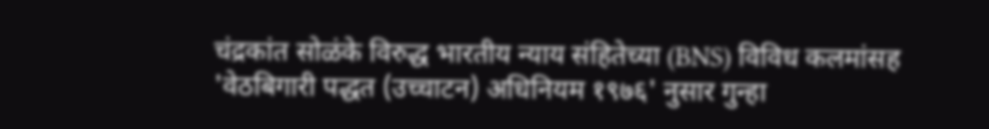चंद्रकांत सोळंके विरुद्ध भारतीय न्याय संहितेच्या (BNS) विविध कलमांसह 'वेठबिगारी पद्धत (उच्चाटन) अधिनियम १९७६' नुसार गुन्हा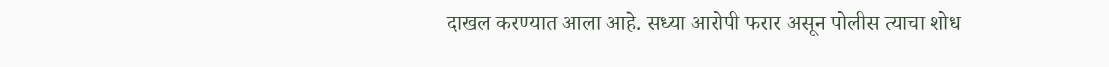दाखल करण्यात आला आहे. सध्या आरोपी फरार असून पोलीस त्याचा शोध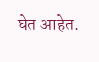घेत आहेत.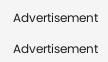Advertisement

Advertisement